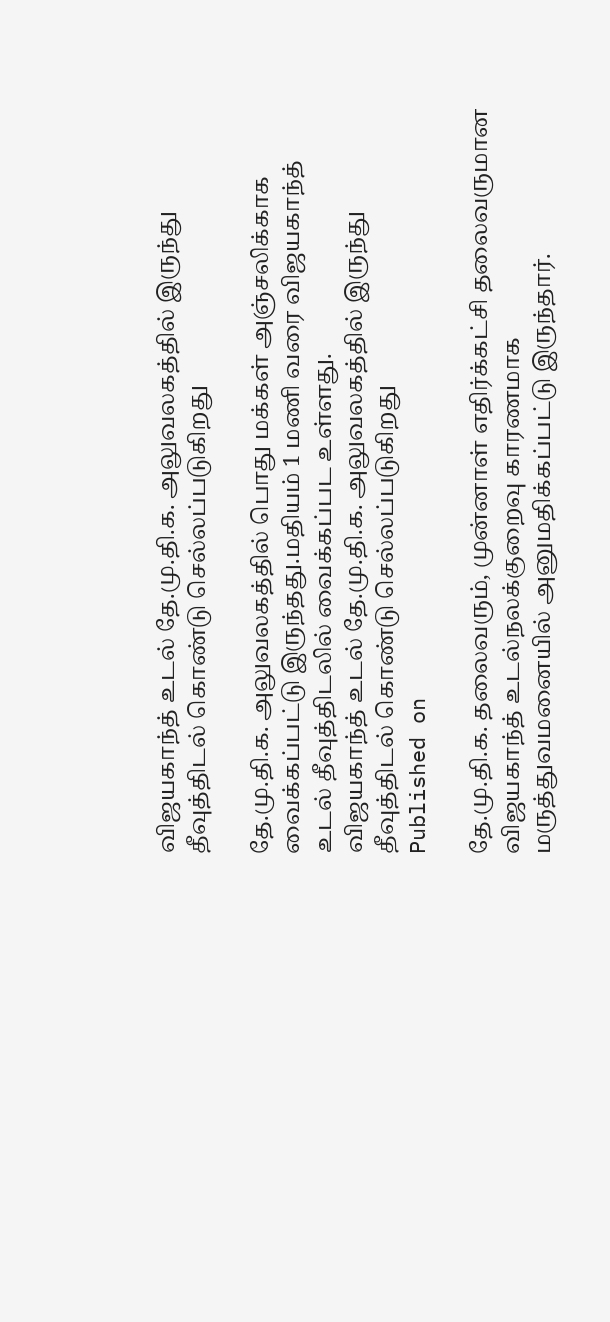விஜயகாந்த் உடல் தே.மு.தி.க. அலுவலகத்தில் இருந்து தீவுத்திடல் கொண்டு செல்லப்படுகிறது

தே.மு.தி.க. அலுவலகத்தில் பொது மக்கள் அஞ்சலிக்காக வைக்கப்பட்டு இருந்தது.மதியம் 1 மணி வரை விஜயகாந்த் உடல் தீவுத்திடலில் வைக்கப்பட உள்ளது.
விஜயகாந்த் உடல் தே.மு.தி.க. அலுவலகத்தில் இருந்து தீவுத்திடல் கொண்டு செல்லப்படுகிறது
Published on

தே.மு.தி.க. தலைவரும், முன்னாள் எதிர்க்கட்சி தலைவருமான விஜயகாந்த் உடல்நலக்குறைவு காரணமாக மருத்துவமனையில் அனுமதிக்கப்பட்டு இருந்தார்.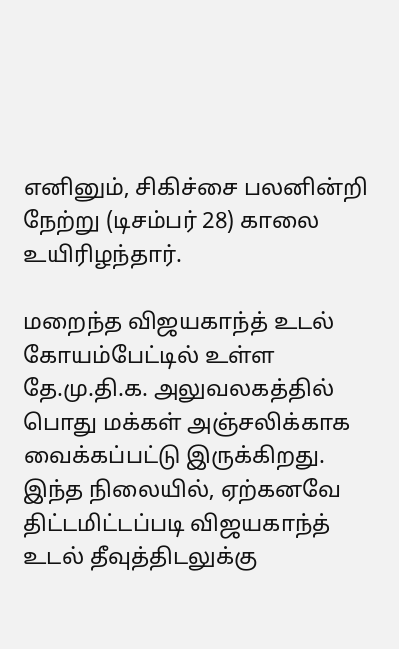எனினும், சிகிச்சை பலனின்றி நேற்று (டிசம்பர் 28) காலை உயிரிழந்தார்.

மறைந்த விஜயகாந்த் உடல் கோயம்பேட்டில் உள்ள தே.மு.தி.க. அலுவலகத்தில் பொது மக்கள் அஞ்சலிக்காக வைக்கப்பட்டு இருக்கிறது. இந்த நிலையில், ஏற்கனவே திட்டமிட்டப்படி விஜயகாந்த் உடல் தீவுத்திடலுக்கு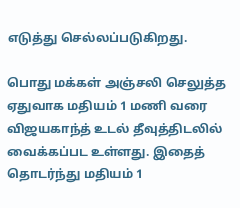எடுத்து செல்லப்படுகிறது.

பொது மக்கள் அஞ்சலி செலுத்த ஏதுவாக மதியம் 1 மணி வரை விஜயகாந்த் உடல் தீவுத்திடலில் வைக்கப்பட உள்ளது. இதைத் தொடர்ந்து மதியம் 1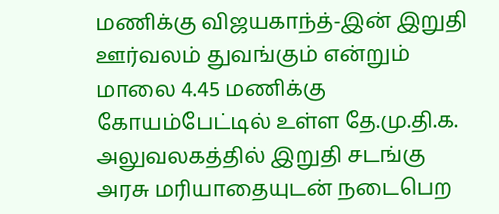மணிக்கு விஜயகாந்த்-இன் இறுதி ஊர்வலம் துவங்கும் என்றும் மாலை 4.45 மணிக்கு கோயம்பேட்டில் உள்ள தே.மு.தி.க. அலுவலகத்தில் இறுதி சடங்கு அரசு மரியாதையுடன் நடைபெற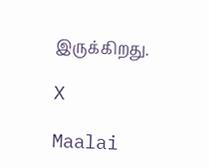இருக்கிறது.

X

Maalai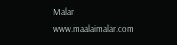Malar
www.maalaimalar.com